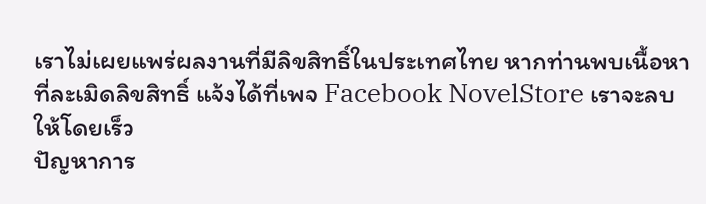เราไม่เผยแพร่ผลงานที่มีลิขสิทธิ์ในประเทศไทย หากท่านพบเนื้อหาที่ละเมิดลิขสิทธิ์ แจ้งได้ที่เพจ Facebook NovelStore เราจะลบให้โดยเร็ว
ปัญหาการ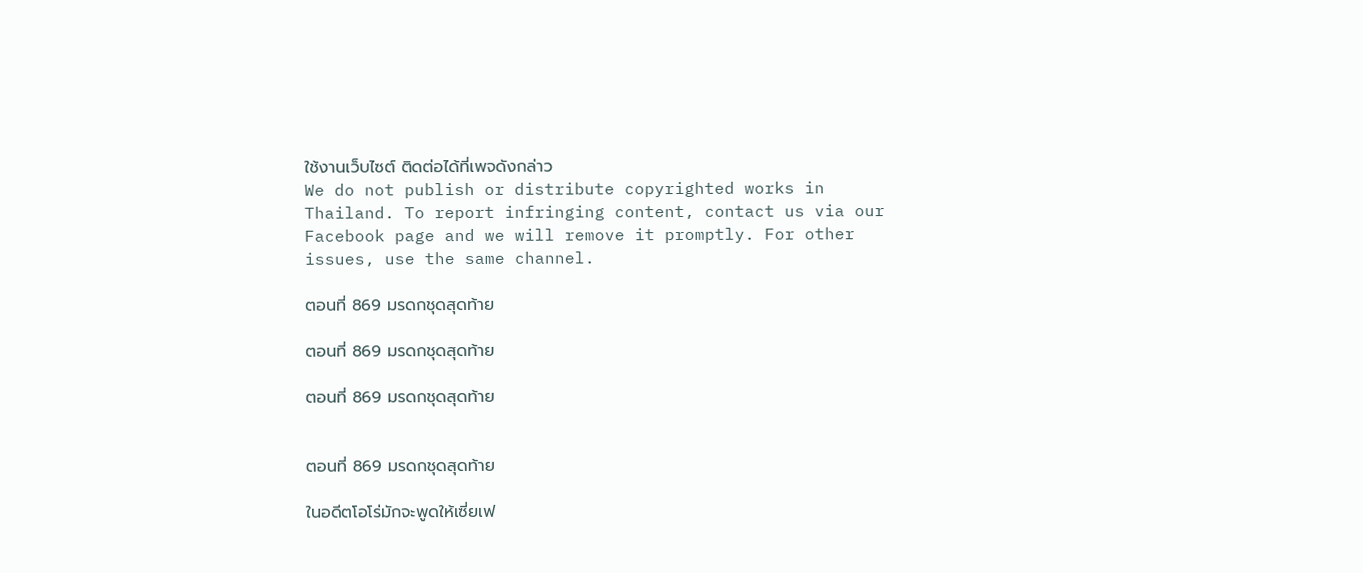ใช้งานเว็บไซต์ ติดต่อได้ที่เพจดังกล่าว
We do not publish or distribute copyrighted works in Thailand. To report infringing content, contact us via our Facebook page and we will remove it promptly. For other issues, use the same channel.

ตอนที่ 869 มรดกชุดสุดท้าย

ตอนที่ 869 มรดกชุดสุดท้าย

ตอนที่ 869 มรดกชุดสุดท้าย


ตอนที่ 869 มรดกชุดสุดท้าย

ในอดีตโอโร่มักจะพูดให้เซี่ยเฟ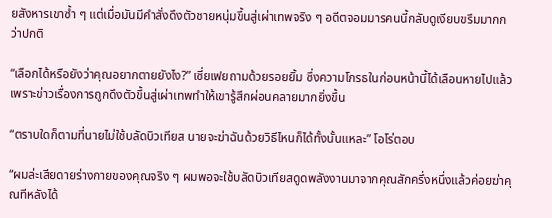ยสังหารเขาซ้ำ ๆ แต่เมื่อมันมีคำสั่งดึงตัวชายหนุ่มขึ้นสู่เผ่าเทพจริง ๆ อดีตจอมมารคนนี้กลับดูเงียบขรึมมากกว่าปกติ

“เลือกได้หรือยังว่าคุณอยากตายยังไง?” เซี่ยเฟยถามด้วยรอยยิ้ม ซึ่งความโกรธในก่อนหน้านี้ได้เลือนหายไปแล้ว เพราะข่าวเรื่องการถูกดึงตัวขึ้นสู่เผ่าเทพทำให้เขารู้สึกผ่อนคลายมากยิ่งขึ้น

“ตราบใดก็ตามที่นายไม่ใช้บลัดบิวเทียส นายจะฆ่าฉันด้วยวิธีไหนก็ได้ทั้งนั้นแหละ” โอโร่ตอบ

“ผมล่ะเสียดายร่างกายของคุณจริง ๆ ผมพอจะใช้บลัดบิวเทียสดูดพลังงานมาจากคุณสักครึ่งหนึ่งแล้วค่อยฆ่าคุณทีหลังได้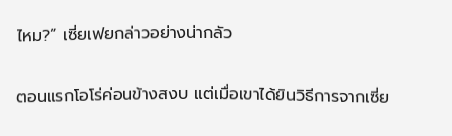ไหม?” เซี่ยเฟยกล่าวอย่างน่ากลัว

ตอนแรกโอโร่ค่อนข้างสงบ แต่เมื่อเขาได้ยินวิธีการจากเซี่ย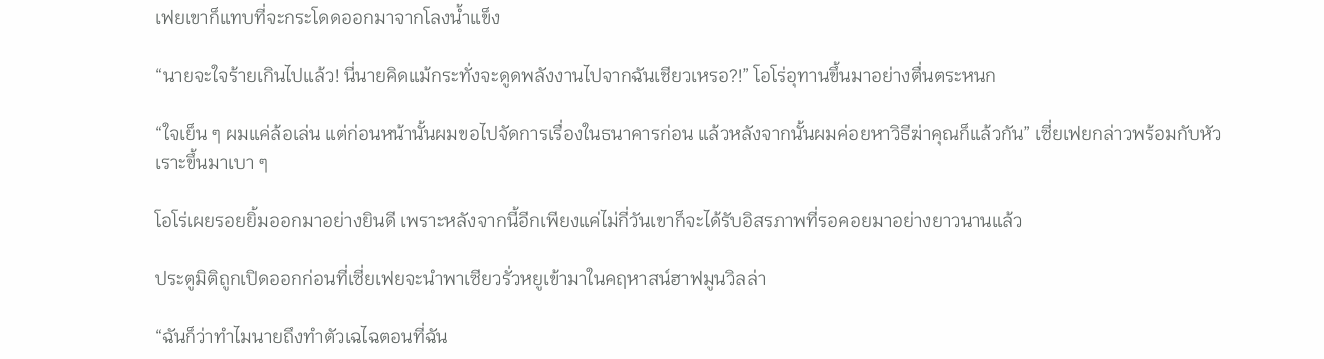เฟยเขาก็แทบที่จะกระโดดออกมาจากโลงน้ำแข็ง

“นายจะใจร้ายเกินไปแล้ว! นี่นายคิดแม้กระทั่งจะดูดพลังงานไปจากฉันเชียวเหรอ?!” โอโร่อุทานขึ้นมาอย่างตื่นตระหนก

“ใจเย็น ๆ ผมแค่ล้อเล่น แต่ก่อนหน้านั้นผมขอไปจัดการเรื่องในธนาคารก่อน แล้วหลังจากนั้นผมค่อยหาวิธีฆ่าคุณก็แล้วกัน” เซี่ยเฟยกล่าวพร้อมกับหัวเราะขึ้นมาเบา ๆ

โอโร่เผยรอยยิ้มออกมาอย่างยินดี เพราะหลังจากนี้อีกเพียงแค่ไม่กี่วันเขาก็จะได้รับอิสรภาพที่รอคอยมาอย่างยาวนานแล้ว

ประตูมิติถูกเปิดออกก่อนที่เซี่ยเฟยจะนำพาเซียวรั่วหยูเข้ามาในคฤหาสน์ฮาฟมูนวิลล่า

“ฉันก็ว่าทำไมนายถึงทำตัวเฉไฉตอนที่ฉัน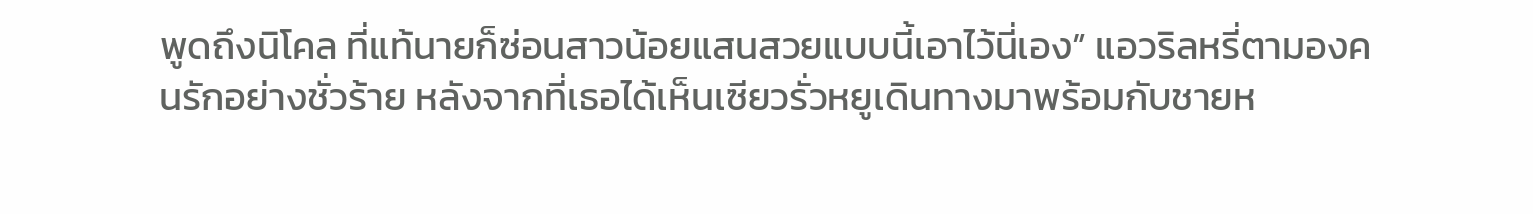พูดถึงนิโคล ที่แท้นายก็ซ่อนสาวน้อยแสนสวยแบบนี้เอาไว้นี่เอง” แอวริลหรี่ตามองคนรักอย่างชั่วร้าย หลังจากที่เธอได้เห็นเซียวรั่วหยูเดินทางมาพร้อมกับชายห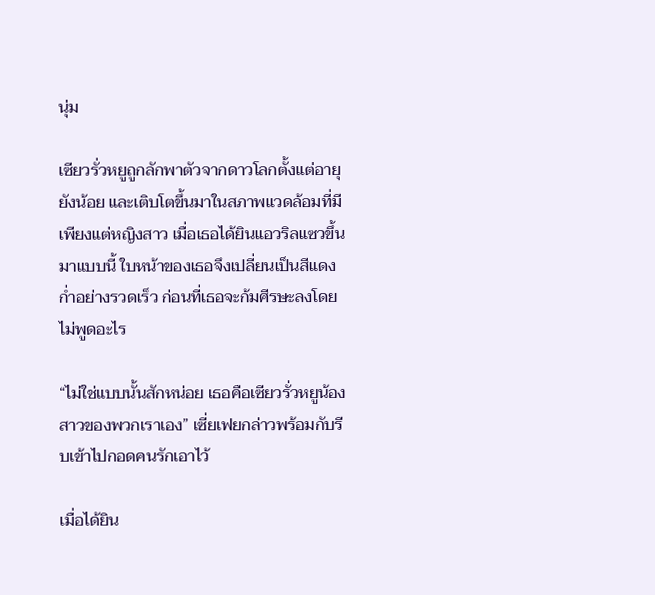นุ่ม

เซียวรั่วหยูถูกลักพาตัวจากดาวโลกตั้งแต่อายุยังน้อย และเติบโตขึ้นมาในสภาพแวดล้อมที่มีเพียงแต่หญิงสาว เมื่อเธอได้ยินแอวริลแซวขึ้นมาแบบนี้ ใบหน้าของเธอจึงเปลี่ยนเป็นสีแดงก่ำอย่างรวดเร็ว ก่อนที่เธอจะก้มศีรษะลงโดยไม่พูดอะไร

“ไม่ใช่แบบนั้นสักหน่อย เธอคือเซียวรั่วหยูน้องสาวของพวกเราเอง” เซี่ยเฟยกล่าวพร้อมกับรีบเข้าไปกอดคนรักเอาไว้

เมื่อได้ยิน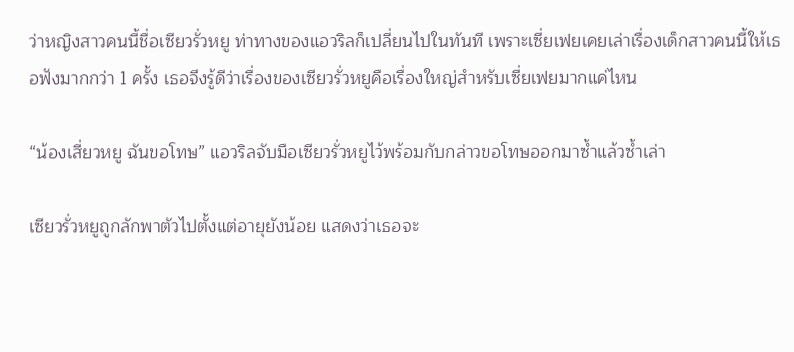ว่าหญิงสาวคนนี้ชื่อเซียวรั่วหยู ท่าทางของแอวริลก็เปลี่ยนไปในทันที เพราะเซี่ยเฟยเคยเล่าเรื่องเด็กสาวคนนี้ให้เธอฟังมากกว่า 1 ครั้ง เธอจึงรู้ดีว่าเรื่องของเซียวรั่วหยูคือเรื่องใหญ่สำหรับเซี่ยเฟยมากแค่ไหน

“น้องเสี่ยวหยู ฉันขอโทษ” แอวริลจับมือเซียวรั่วหยูไว้พร้อมกับกล่าวขอโทษออกมาซ้ำแล้วซ้ำเล่า

เซียวรั่วหยูถูกลักพาตัวไปตั้งแต่อายุยังน้อย แสดงว่าเธอจะ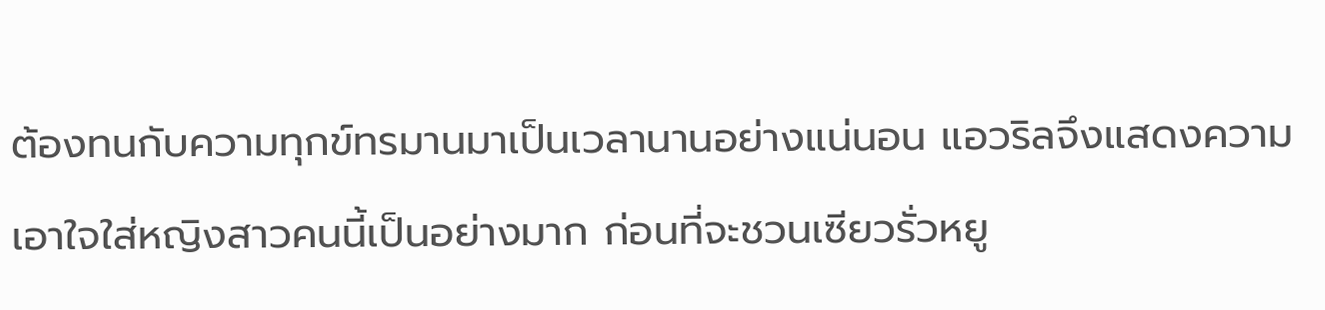ต้องทนกับความทุกข์ทรมานมาเป็นเวลานานอย่างแน่นอน แอวริลจึงแสดงความเอาใจใส่หญิงสาวคนนี้เป็นอย่างมาก ก่อนที่จะชวนเซียวรั่วหยู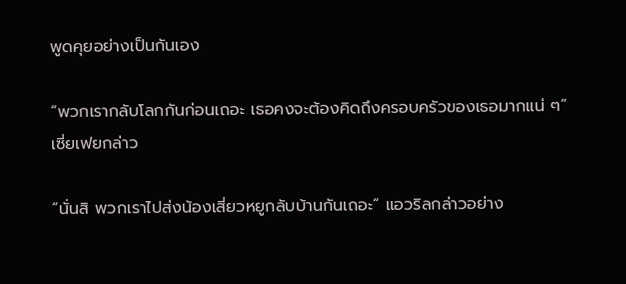พูดคุยอย่างเป็นกันเอง

“พวกเรากลับโลกกันก่อนเถอะ เธอคงจะต้องคิดถึงครอบครัวของเธอมากแน่ ๆ” เซี่ยเฟยกล่าว

“นั่นสิ พวกเราไปส่งน้องเสี่ยวหยูกลับบ้านกันเถอะ” แอวริลกล่าวอย่าง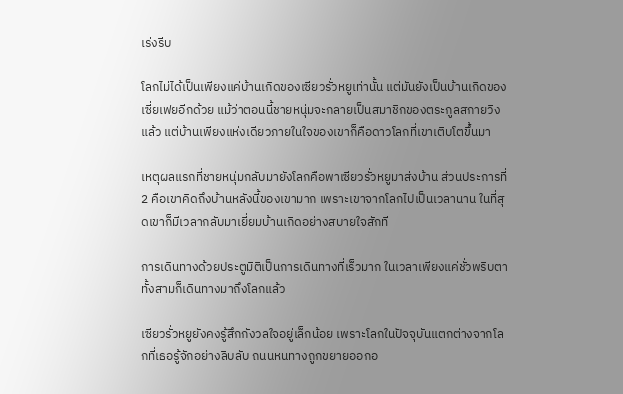เร่งรีบ

โลกไม่ได้เป็นเพียงแค่บ้านเกิดของเซียวรั่วหยูเท่านั้น แต่มันยังเป็นบ้านเกิดของเซี่ยเฟยอีกด้วย แม้ว่าตอนนี้ชายหนุ่มจะกลายเป็นสมาชิกของตระกูลสกายวิงแล้ว แต่บ้านเพียงแห่งเดียวภายในใจของเขาก็คือดาวโลกที่เขาเติบโตขึ้นมา

เหตุผลแรกที่ชายหนุ่มกลับมายังโลกคือพาเซียวรั่วหยูมาส่งบ้าน ส่วนประการที่ 2 คือเขาคิดถึงบ้านหลังนี้ของเขามาก เพราะเขาจากโลกไปเป็นเวลานาน ในที่สุดเขาก็มีเวลากลับมาเยี่ยมบ้านเกิดอย่างสบายใจสักที

การเดินทางด้วยประตูมิติเป็นการเดินทางที่เร็วมาก ในเวลาเพียงแค่ชั่วพริบตาทั้งสามก็เดินทางมาถึงโลกแล้ว

เซียวรั่วหยูยังคงรู้สึกกังวลใจอยู่เล็กน้อย เพราะโลกในปัจจุบันแตกต่างจากโลกที่เธอรู้จักอย่างลิบลับ ถนนหนทางถูกขยายออกอ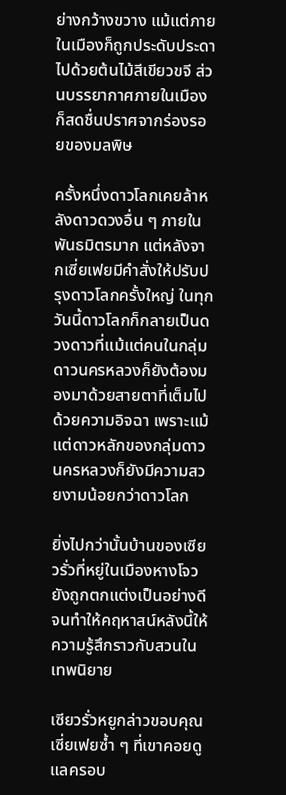ย่างกว้างขวาง แม้แต่ภายในเมืองก็ถูกประดับประดาไปด้วยต้นไม้สีเขียวขจี ส่วนบรรยากาศภายในเมืองก็สดชื่นปราศจากร่องรอยของมลพิษ

ครั้งหนึ่งดาวโลกเคยล้าหลังดาวดวงอื่น ๆ ภายในพันธมิตรมาก แต่หลังจากเซี่ยเฟยมีคำสั่งให้ปรับปรุงดาวโลกครั้งใหญ่ ในทุกวันนี้ดาวโลกก็กลายเป็นดวงดาวที่แม้แต่คนในกลุ่มดาวนครหลวงก็ยังต้องมองมาด้วยสายตาที่เต็มไปด้วยความอิจฉา เพราะแม้แต่ดาวหลักของกลุ่มดาวนครหลวงก็ยังมีความสวยงามน้อยกว่าดาวโลก

ยิ่งไปกว่านั้นบ้านของเซียวรั่วที่หยู่ในเมืองหางโจวยังถูกตกแต่งเป็นอย่างดี จนทำให้คฤหาสน์หลังนี้ให้ความรู้สึกราวกับสวนในเทพนิยาย

เซียวรั่วหยูกล่าวขอบคุณเซี่ยเฟยซ้ำ ๆ ที่เขาคอยดูแลครอบ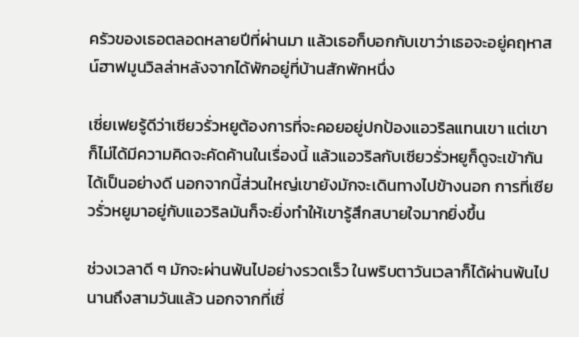ครัวของเธอตลอดหลายปีที่ผ่านมา แล้วเธอก็บอกกับเขาว่าเธอจะอยู่คฤหาสน์ฮาฟมูนวิลล่าหลังจากได้พักอยู่ที่บ้านสักพักหนึ่ง

เซี่ยเฟยรู้ดีว่าเซียวรั่วหยูต้องการที่จะคอยอยู่ปกป้องแอวริลแทนเขา แต่เขาก็ไม่ได้มีความคิดจะคัดค้านในเรื่องนี้ แล้วแอวริลกับเซียวรั่วหยูก็ดูจะเข้ากันได้เป็นอย่างดี นอกจากนี้ส่วนใหญ่เขายังมักจะเดินทางไปข้างนอก การที่เซียวรั่วหยูมาอยู่กับแอวริลมันก็จะยิ่งทำให้เขารู้สึกสบายใจมากยิ่งขึ้น

ช่วงเวลาดี ๆ มักจะผ่านพ้นไปอย่างรวดเร็ว ในพริบตาวันเวลาก็ได้ผ่านพ้นไปนานถึงสามวันแล้ว นอกจากที่เซี่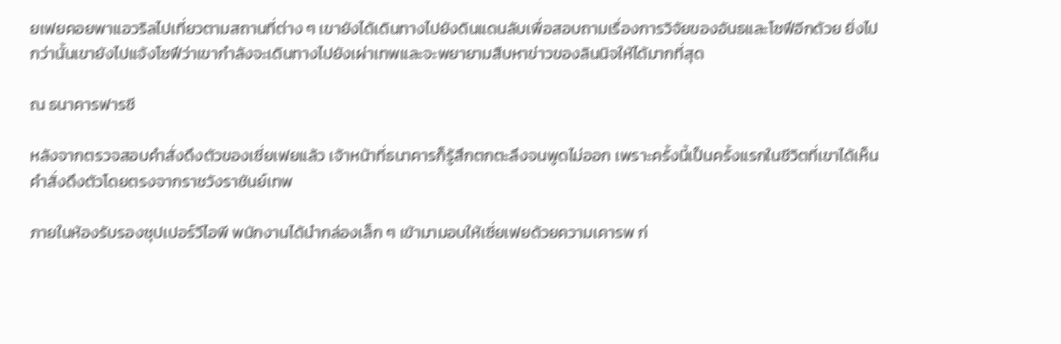ยเฟยคอยพาแอวริลไปเที่ยวตามสถานที่ต่าง ๆ เขายังได้เดินทางไปยังดินแดนลับเพื่อสอบถามเรื่องการวิจัยของอันธและโซฟีอีกด้วย ยิ่งไปกว่านั้นเขายังไปแจ้งโซฟีว่าเขากำลังจะเดินทางไปยังเผ่าเทพและจะพยายามสืบหาข่าวของลินนิจให้ได้มากที่สุด

ณ ธนาคารฟารซี

หลังจากตรวจสอบคำสั่งดึงตัวของเซี่ยเฟยแล้ว เจ้าหน้าที่ธนาคารก็รู้สึกตกตะลึงจนพูดไม่ออก เพราะครั้งนี้เป็นครั้งแรกในชีวิตที่เขาได้เห็นคำสั่งดึงตัวโดยตรงจากราชวังราชันย์เทพ

ภายในห้องรับรองซุปเปอร์วีไอพี พนักงานได้นำกล่องเล็ก ๆ เข้ามามอบให้เซี่ยเฟยด้วยความเคารพ ก่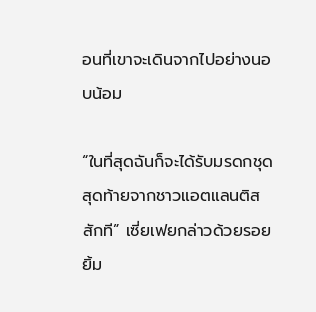อนที่เขาจะเดินจากไปอย่างนอบน้อม

“ในที่สุดฉันก็จะได้รับมรดกชุดสุดท้ายจากชาวแอตแลนติสสักที” เซี่ยเฟยกล่าวด้วยรอยยิ้ม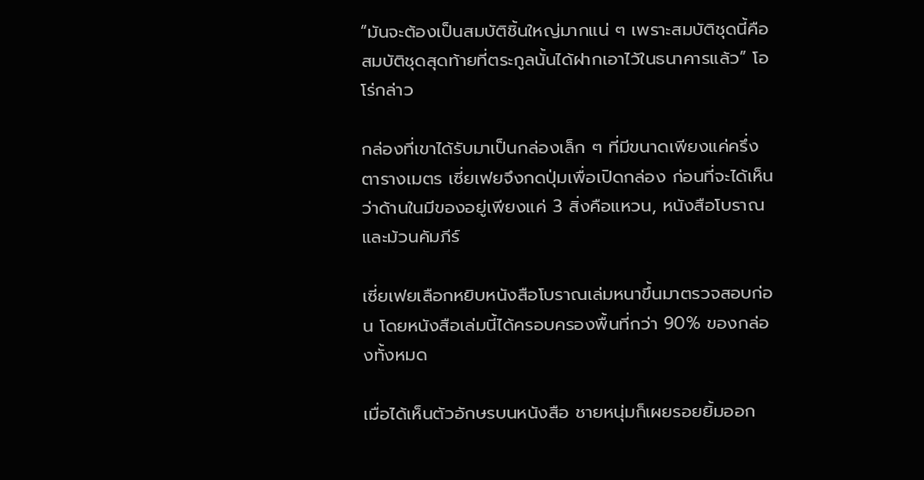“มันจะต้องเป็นสมบัติชิ้นใหญ่มากแน่ ๆ เพราะสมบัติชุดนี้คือสมบัติชุดสุดท้ายที่ตระกูลนั้นได้ฝากเอาไว้ในธนาคารแล้ว” โอโร่กล่าว

กล่องที่เขาได้รับมาเป็นกล่องเล็ก ๆ ที่มีขนาดเพียงแค่ครึ่งตารางเมตร เซี่ยเฟยจึงกดปุ่มเพื่อเปิดกล่อง ก่อนที่จะได้เห็นว่าด้านในมีของอยู่เพียงแค่ 3 สิ่งคือแหวน, หนังสือโบราณและม้วนคัมภีร์

เซี่ยเฟยเลือกหยิบหนังสือโบราณเล่มหนาขึ้นมาตรวจสอบก่อน โดยหนังสือเล่มนี้ได้ครอบครองพื้นที่กว่า 90% ของกล่องทั้งหมด

เมื่อได้เห็นตัวอักษรบนหนังสือ ชายหนุ่มก็เผยรอยยิ้มออก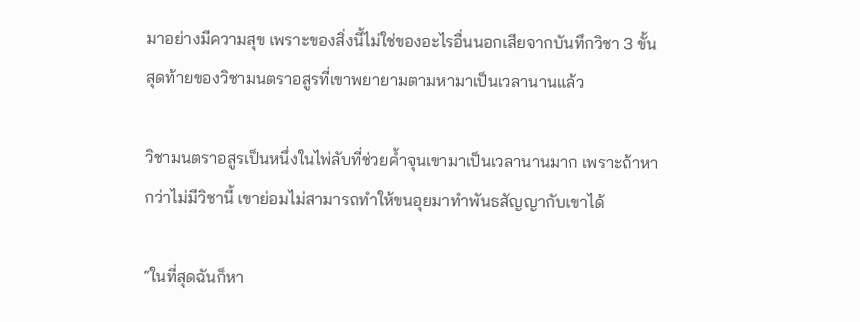มาอย่างมีความสุข เพราะของสิ่งนี้ไม่ใช่ของอะไรอื่นนอกเสียจากบันทึกวิชา 3 ขั้นสุดท้ายของวิชามนตราอสูรที่เขาพยายามตามหามาเป็นเวลานานแล้ว

วิชามนตราอสูรเป็นหนึ่งในไพ่ลับที่ช่วยค้ำจุนเขามาเป็นเวลานานมาก เพราะถ้าหากว่าไม่มีวิชานี้ เขาย่อมไม่สามารถทำให้ขนอุยมาทำพันธสัญญากับเขาได้

“ในที่สุดฉันก็หา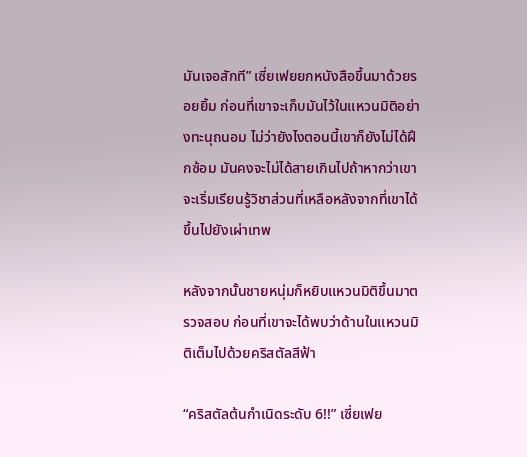มันเจอสักที” เซี่ยเฟยยกหนังสือขึ้นมาด้วยรอยยิ้ม ก่อนที่เขาจะเก็บมันไว้ในแหวนมิติอย่างทะนุถนอม ไม่ว่ายังไงตอนนี้เขาก็ยังไม่ได้ฝึกซ้อม มันคงจะไม่ได้สายเกินไปถ้าหากว่าเขาจะเริ่มเรียนรู้วิชาส่วนที่เหลือหลังจากที่เขาได้ขึ้นไปยังเผ่าเทพ

หลังจากนั้นชายหนุ่มก็หยิบแหวนมิติขึ้นมาตรวจสอบ ก่อนที่เขาจะได้พบว่าด้านในแหวนมิติเต็มไปด้วยคริสตัลสีฟ้า

“คริสตัลต้นกำเนิดระดับ 6!!” เซี่ยเฟย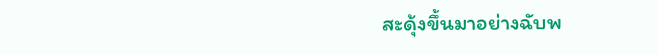สะดุ้งขึ้นมาอย่างฉับพ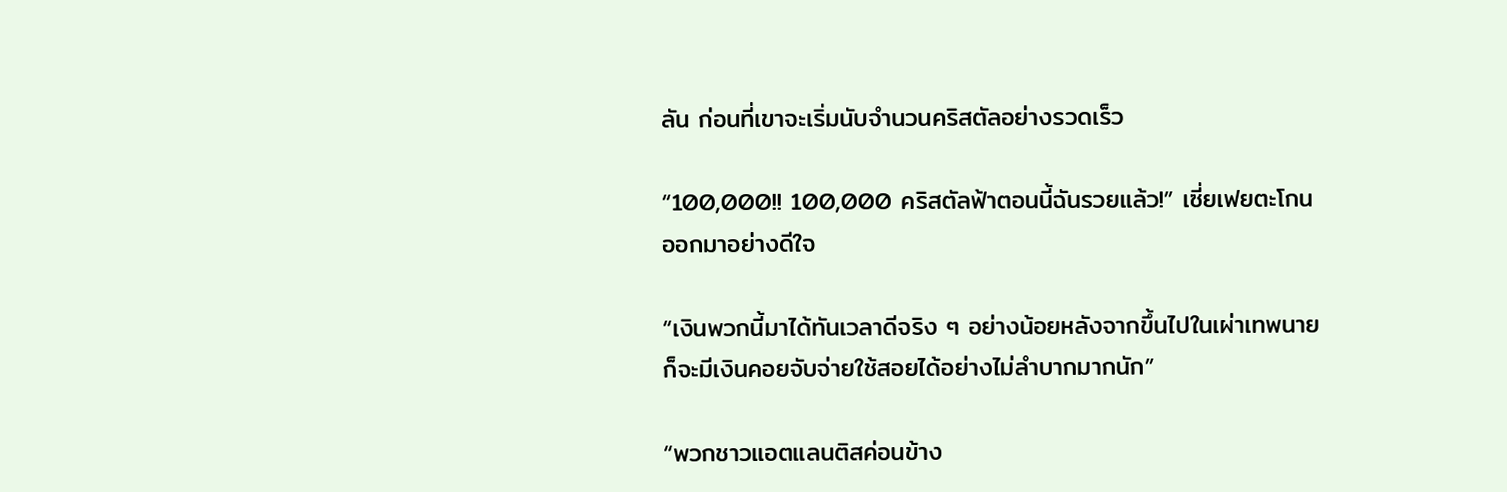ลัน ก่อนที่เขาจะเริ่มนับจำนวนคริสตัลอย่างรวดเร็ว

“100,000!! 100,000 คริสตัลฟ้าตอนนี้ฉันรวยแล้ว!” เซี่ยเฟยตะโกนออกมาอย่างดีใจ

“เงินพวกนี้มาได้ทันเวลาดีจริง ๆ อย่างน้อยหลังจากขึ้นไปในเผ่าเทพนายก็จะมีเงินคอยจับจ่ายใช้สอยได้อย่างไม่ลำบากมากนัก”

“พวกชาวแอตแลนติสค่อนข้าง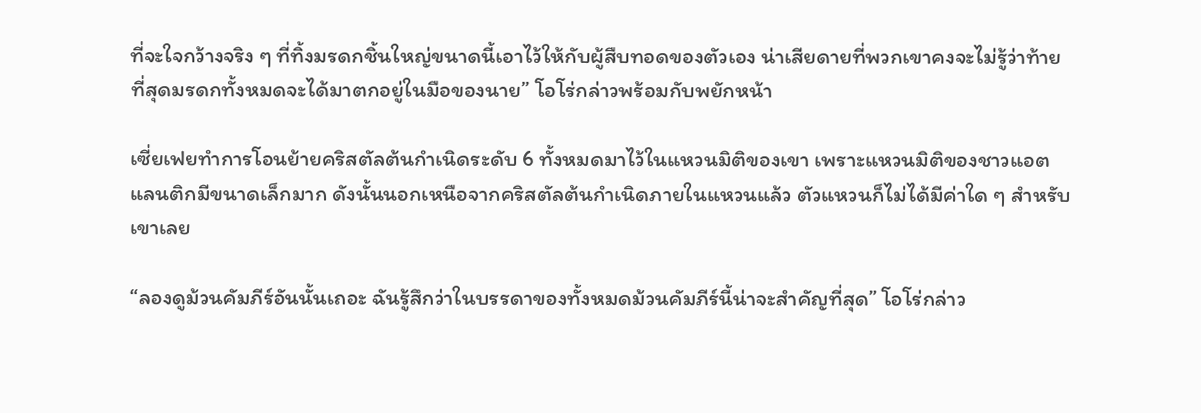ที่จะใจกว้างจริง ๆ ที่ทิ้งมรดกชิ้นใหญ่ขนาดนี้เอาไว้ให้กับผู้สืบทอดของตัวเอง น่าเสียดายที่พวกเขาคงจะไม่รู้ว่าท้ายที่สุดมรดกทั้งหมดจะได้มาตกอยู่ในมือของนาย” โอโร่กล่าวพร้อมกับพยักหน้า

เซี่ยเฟยทำการโอนย้ายคริสตัลต้นกำเนิดระดับ 6 ทั้งหมดมาไว้ในแหวนมิติของเขา เพราะแหวนมิติของชาวแอตแลนติกมีขนาดเล็กมาก ดังนั้นนอกเหนือจากคริสตัลต้นกำเนิดภายในแหวนแล้ว ตัวแหวนก็ไม่ได้มีค่าใด ๆ สำหรับเขาเลย

“ลองดูม้วนคัมภีร์อันนั้นเถอะ ฉันรู้สึกว่าในบรรดาของทั้งหมดม้วนคัมภีร์นี้น่าจะสำคัญที่สุด” โอโร่กล่าว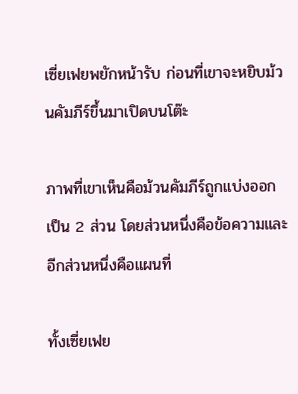เซี่ยเฟยพยักหน้ารับ ก่อนที่เขาจะหยิบม้วนคัมภีร์ขึ้นมาเปิดบนโต๊ะ

ภาพที่เขาเห็นคือม้วนคัมภีร์ถูกแบ่งออกเป็น 2 ส่วน โดยส่วนหนึ่งคือข้อความและอีกส่วนหนึ่งคือแผนที่

ทั้งเซี่ยเฟย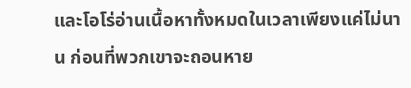และโอโร่อ่านเนื้อหาทั้งหมดในเวลาเพียงแค่ไม่นาน ก่อนที่พวกเขาจะถอนหาย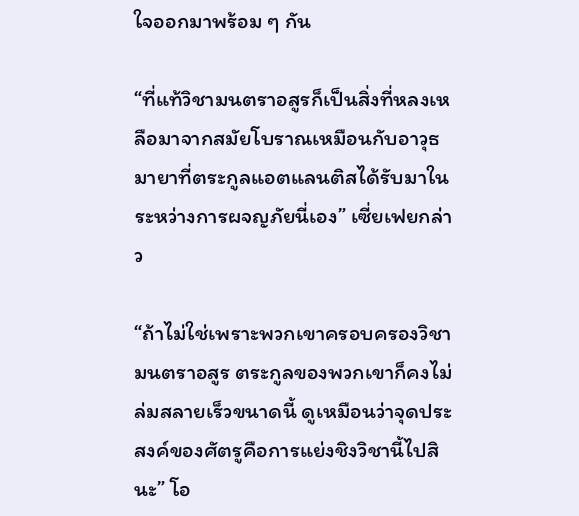ใจออกมาพร้อม ๆ กัน

“ที่แท้วิชามนตราอสูรก็เป็นสิ่งที่หลงเหลือมาจากสมัยโบราณเหมือนกับอาวุธมายาที่ตระกูลแอตแลนติสได้รับมาในระหว่างการผจญภัยนี่เอง” เซี่ยเฟยกล่าว

“ถ้าไม่ใช่เพราะพวกเขาครอบครองวิชามนตราอสูร ตระกูลของพวกเขาก็คงไม่ล่มสลายเร็วขนาดนี้ ดูเหมือนว่าจุดประสงค์ของศัตรูคือการแย่งชิงวิชานี้ไปสินะ” โอ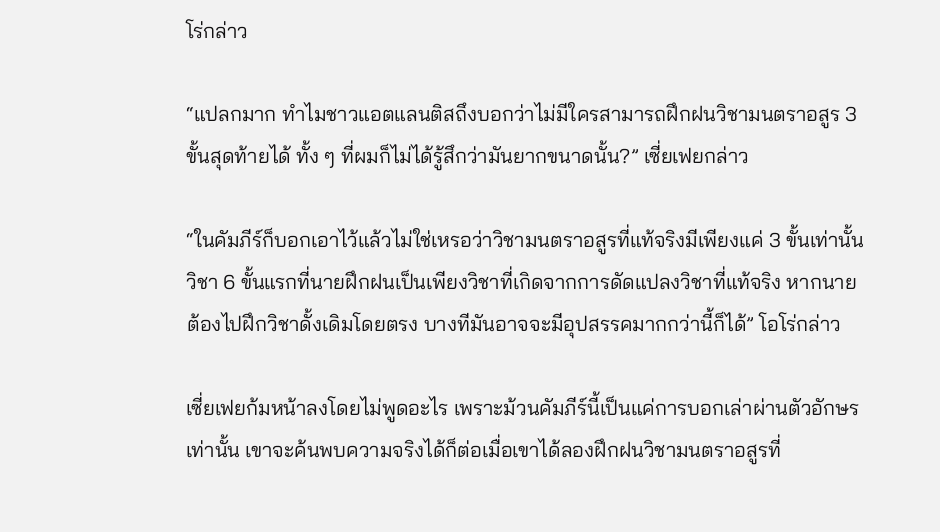โร่กล่าว

“แปลกมาก ทำไมชาวแอตแลนติสถึงบอกว่าไม่มีใครสามารถฝึกฝนวิชามนตราอสูร 3 ขั้นสุดท้ายได้ ทั้ง ๆ ที่ผมก็ไม่ได้รู้สึกว่ามันยากขนาดนั้น?” เซี่ยเฟยกล่าว

“ในคัมภีร์ก็บอกเอาไว้แล้วไม่ใช่เหรอว่าวิชามนตราอสูรที่แท้จริงมีเพียงแค่ 3 ขั้นเท่านั้น วิชา 6 ขั้นแรกที่นายฝึกฝนเป็นเพียงวิชาที่เกิดจากการดัดแปลงวิชาที่แท้จริง หากนายต้องไปฝึกวิชาดั้งเดิมโดยตรง บางทีมันอาจจะมีอุปสรรคมากกว่านี้ก็ได้” โอโร่กล่าว

เซี่ยเฟยก้มหน้าลงโดยไม่พูดอะไร เพราะม้วนคัมภีร์นี้เป็นแค่การบอกเล่าผ่านตัวอักษรเท่านั้น เขาจะค้นพบความจริงได้ก็ต่อเมื่อเขาได้ลองฝึกฝนวิชามนตราอสูรที่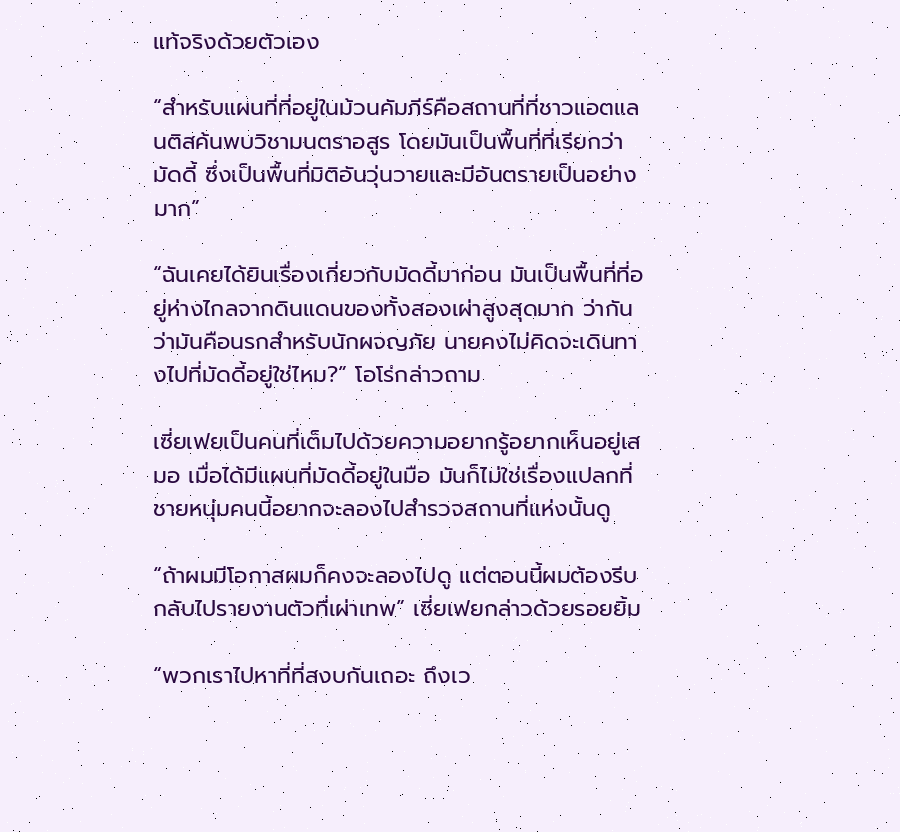แท้จริงด้วยตัวเอง

“สำหรับแผนที่ที่อยู่ในม้วนคัมภีร์คือสถานที่ที่ชาวแอตแลนติสค้นพบวิชามนตราอสูร โดยมันเป็นพื้นที่ที่เรียกว่ามัดดี้ ซึ่งเป็นพื้นที่มิติอันวุ่นวายและมีอันตรายเป็นอย่างมาก”

“ฉันเคยได้ยินเรื่องเกี่ยวกับมัดดี้มาก่อน มันเป็นพื้นที่ที่อยู่ห่างไกลจากดินแดนของทั้งสองเผ่าสูงสุดมาก ว่ากันว่ามันคือนรกสำหรับนักผจญภัย นายคงไม่คิดจะเดินทางไปที่มัดดี้อยู่ใช่ไหม?” โอโร่กล่าวถาม

เซี่ยเฟยเป็นคนที่เต็มไปด้วยความอยากรู้อยากเห็นอยู่เสมอ เมื่อได้มีแผนที่มัดดี้อยู่ในมือ มันก็ไม่ใช่เรื่องแปลกที่ชายหนุ่มคนนี้อยากจะลองไปสำรวจสถานที่แห่งนั้นดู

“ถ้าผมมีโอกาสผมก็คงจะลองไปดู แต่ตอนนี้ผมต้องรีบกลับไปรายงานตัวที่เผ่าเทพ” เซี่ยเฟยกล่าวด้วยรอยยิ้ม

“พวกเราไปหาที่ที่สงบกันเถอะ ถึงเว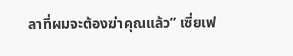ลาที่ผมจะต้องฆ่าคุณแล้ว” เซี่ยเฟ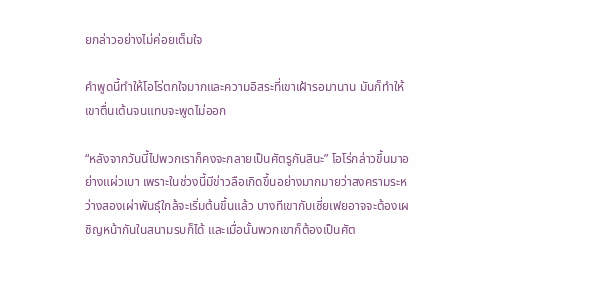ยกล่าวอย่างไม่ค่อยเต็มใจ

คำพูดนี้ทำให้โอโร่ตกใจมากและความอิสระที่เขาเฝ้ารอมานาน มันก็ทำให้เขาตื่นเต้นจนแทบจะพูดไม่ออก

“หลังจากวันนี้ไปพวกเราก็คงจะกลายเป็นศัตรูกันสินะ” โอโร่กล่าวขึ้นมาอย่างแผ่วเบา เพราะในช่วงนี้มีข่าวลือเกิดขึ้นอย่างมากมายว่าสงครามระหว่างสองเผ่าพันธุ์ใกล้จะเริ่มต้นขึ้นแล้ว บางทีเขากับเซี่ยเฟยอาจจะต้องเผชิญหน้ากันในสนามรบก็ได้ และเมื่อนั้นพวกเขาก็ต้องเป็นศัต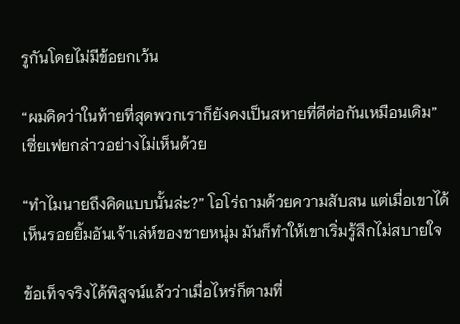รูกันโดยไม่มีข้อยกเว้น

“ผมคิดว่าในท้ายที่สุดพวกเราก็ยังคงเป็นสหายที่ดีต่อกันเหมือนเดิม” เซี่ยเฟยกล่าวอย่างไม่เห็นด้วย

“ทำไมนายถึงคิดแบบนั้นล่ะ?” โอโร่ถามด้วยความสับสน แต่เมื่อเขาได้เห็นรอยยิ้มอันเจ้าเล่ห์ของชายหนุ่ม มันก็ทำให้เขาเริ่มรู้สึกไม่สบายใจ

ข้อเท็จจริงได้พิสูจน์แล้วว่าเมื่อไหร่ก็ตามที่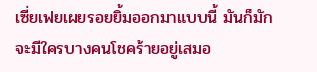เซี่ยเฟยเผยรอยยิ้มออกมาแบบนี้ มันก็มักจะมีใครบางคนโชคร้ายอยู่เสมอ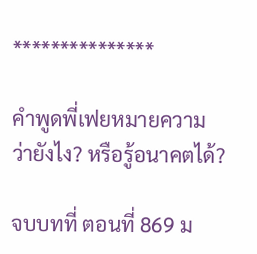***************

คำพูดพี่เฟยหมายความว่ายังไง? หรือรู้อนาคตได้?

จบบทที่ ตอนที่ 869 ม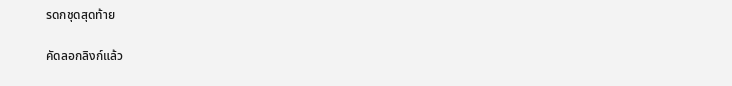รดกชุดสุดท้าย

คัดลอกลิงก์แล้ว